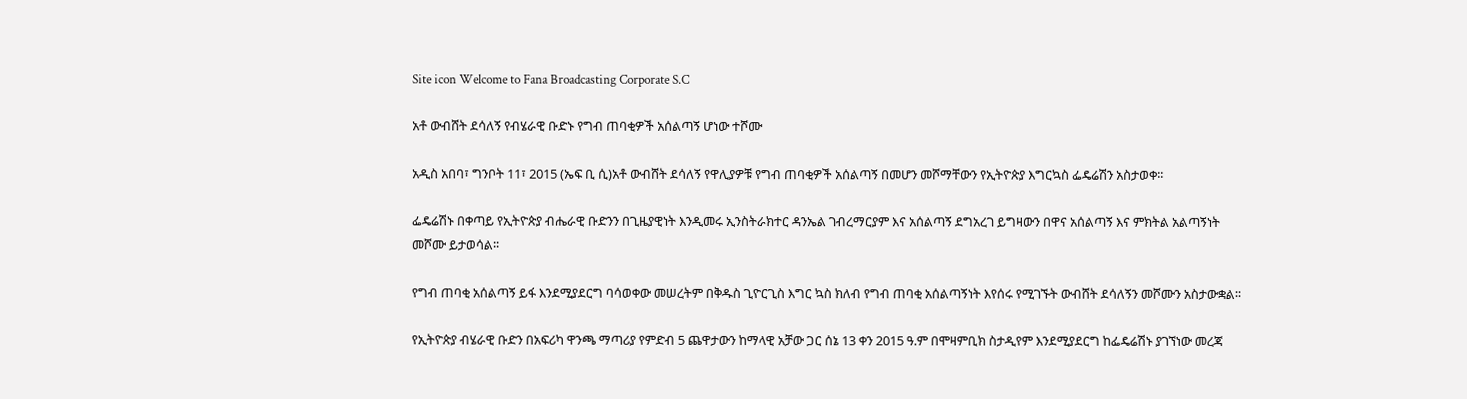Site icon Welcome to Fana Broadcasting Corporate S.C

አቶ ውብሸት ደሳለኝ የብሄራዊ ቡድኑ የግብ ጠባቂዎች አሰልጣኝ ሆነው ተሾሙ

አዲስ አበባ፣ ግንቦት 11፣ 2015 (ኤፍ ቢ ሲ)አቶ ውብሸት ደሳለኝ የዋሊያዎቹ የግብ ጠባቂዎች አሰልጣኝ በመሆን መሾማቸውን የኢትዮጵያ እግርኳስ ፌዴሬሽን አስታወቀ፡፡

ፌዴሬሽኑ በቀጣይ የኢትዮጵያ ብሔራዊ ቡድንን በጊዜያዊነት እንዲመሩ ኢንስትራክተር ዳንኤል ገብረማርያም እና አሰልጣኝ ደግአረገ ይግዛውን በዋና አሰልጣኝ እና ምክትል አልጣኝነት መሾሙ ይታወሳል፡፡

የግብ ጠባቂ አሰልጣኝ ይፋ እንደሚያደርግ ባሳወቀው መሠረትም በቅዱስ ጊዮርጊስ እግር ኳስ ክለብ የግብ ጠባቂ አሰልጣኝነት እየሰሩ የሚገኙት ውብሸት ደሳለኝን መሾሙን አስታውቋል፡፡

የኢትዮጵያ ብሄራዊ ቡድን በአፍሪካ ዋንጫ ማጣሪያ የምድብ 5 ጨዋታውን ከማላዊ አቻው ጋር ሰኔ 13 ቀን 2015 ዓ.ም በሞዛምቢክ ስታዲየም እንደሚያደርግ ከፌዴሬሽኑ ያገኘነው መረጃ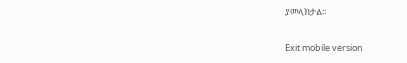ያመላክታል፡፡

Exit mobile version